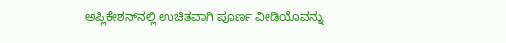ಅಪ್ಲಿಕೇಶನ್‌ನಲ್ಲಿ ಉಚಿತವಾಗಿ ಪೂರ್ಣ ವೀಡಿಯೊವನ್ನು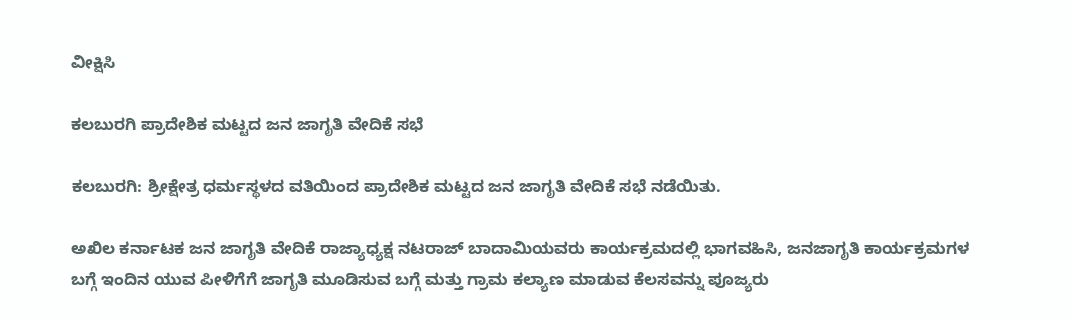ವೀಕ್ಷಿಸಿ

ಕಲಬುರಗಿ ಪ್ರಾದೇಶಿಕ ಮಟ್ಟದ ಜನ ಜಾಗೃತಿ ವೇದಿಕೆ ಸಭೆ

ಕಲಬುರಗಿ: ಶ್ರೀಕ್ಷೇತ್ರ ಧರ್ಮಸ್ಥಳದ ವತಿಯಿಂದ ಪ್ರಾದೇಶಿಕ ಮಟ್ಟದ ಜನ ಜಾಗೃತಿ ವೇದಿಕೆ ಸಭೆ ನಡೆಯಿತು.

ಅಖಿಲ ಕರ್ನಾಟಕ ಜನ ಜಾಗೃತಿ ವೇದಿಕೆ ರಾಜ್ಯಾಧ್ಯಕ್ಷ ನಟರಾಜ್ ಬಾದಾಮಿಯವರು ಕಾರ್ಯಕ್ರಮದಲ್ಲಿ ಭಾಗವಹಿಸಿ, ಜನಜಾಗೃತಿ ಕಾರ್ಯಕ್ರಮಗಳ ಬಗ್ಗೆ ಇಂದಿನ ಯುವ ಪೀಳಿಗೆಗೆ ಜಾಗೃತಿ ಮೂಡಿಸುವ ಬಗ್ಗೆ ಮತ್ತು ಗ್ರಾಮ ಕಲ್ಯಾಣ ಮಾಡುವ ಕೆಲಸವನ್ನು ಪೂಜ್ಯರು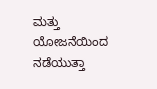ಮತ್ತು ಯೋಜನೆಯಿಂದ ನಡೆಯುತ್ತಾ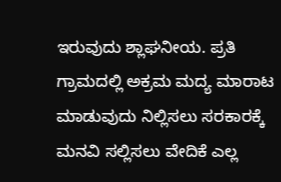ಇರುವುದು ಶ್ಲಾಘನೀಯ. ಪ್ರತಿ ಗ್ರಾಮದಲ್ಲಿ ಅಕ್ರಮ ಮದ್ಯ ಮಾರಾಟ ಮಾಡುವುದು ನಿಲ್ಲಿಸಲು ಸರಕಾರಕ್ಕೆ ಮನವಿ ಸಲ್ಲಿಸಲು ವೇದಿಕೆ ಎಲ್ಲ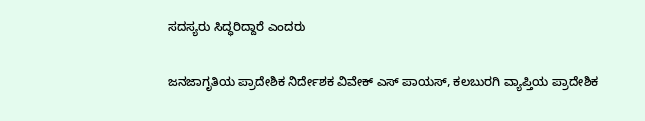ಸದಸ್ಯರು ಸಿದ್ಧರಿದ್ದಾರೆ ಎಂದರು

ಜನಜಾಗೃತಿಯ ಪ್ರಾದೇಶಿಕ ನಿರ್ದೇಶಕ ವಿವೇಕ್ ಎಸ್ ಪಾಯಸ್, ಕಲಬುರಗಿ ವ್ಯಾಪ್ತಿಯ ಪ್ರಾದೇಶಿಕ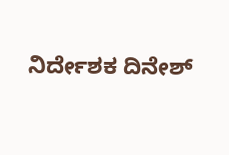ನಿರ್ದೇಶಕ ದಿನೇಶ್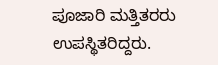ಪೂಜಾರಿ ಮತ್ತಿತರರು ಉಪಸ್ಥಿತರಿದ್ದರು.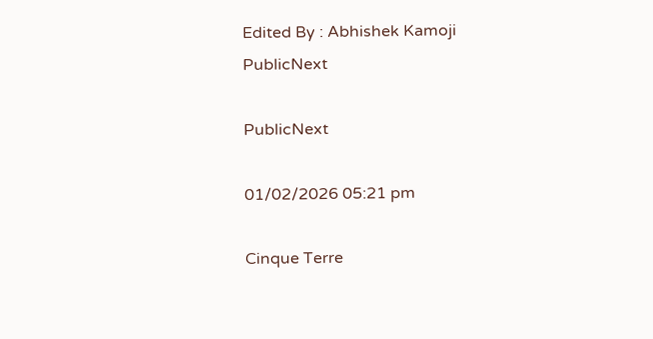Edited By : Abhishek Kamoji
PublicNext

PublicNext

01/02/2026 05:21 pm

Cinque Terre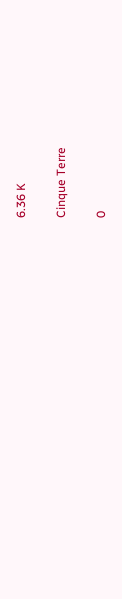6.36 K

Cinque Terre

0